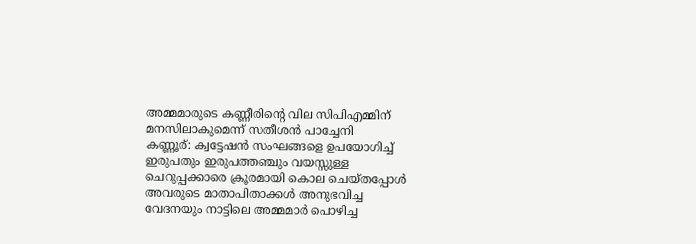അമ്മമാരുടെ കണ്ണീരിന്റെ വില സിപിഎമ്മിന് മനസിലാകുമെന്ന് സതീശൻ പാച്ചേനി
കണ്ണൂര്: ക്വട്ടേഷൻ സംഘങ്ങളെ ഉപയോഗിച്ച് ഇരുപതും ഇരുപത്തഞ്ചും വയസ്സുള്ള ചെറുപ്പക്കാരെ ക്രൂരമായി കൊല ചെയ്തപ്പോൾ അവരുടെ മാതാപിതാക്കൾ അനുഭവിച്ച വേദനയും നാട്ടിലെ അമ്മമാർ പൊഴിച്ച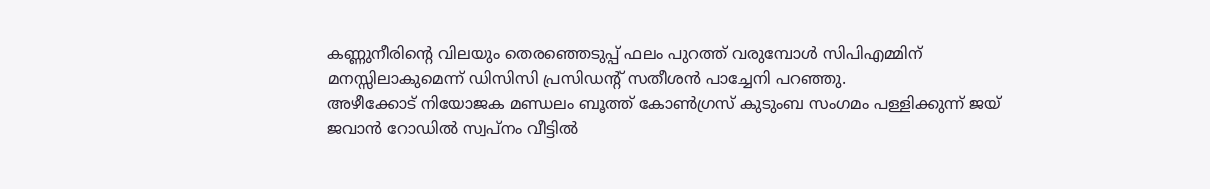കണ്ണുനീരിന്റെ വിലയും തെരഞ്ഞെടുപ്പ് ഫലം പുറത്ത് വരുമ്പോൾ സിപിഎമ്മിന് മനസ്സിലാകുമെന്ന് ഡിസിസി പ്രസിഡന്റ് സതീശൻ പാച്ചേനി പറഞ്ഞു.
അഴീക്കോട് നിയോജക മണ്ഡലം ബൂത്ത് കോൺഗ്രസ് കുടുംബ സംഗമം പള്ളിക്കുന്ന് ജയ് ജവാൻ റോഡിൽ സ്വപ്നം വീട്ടിൽ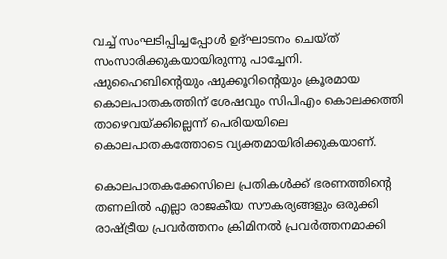വച്ച് സംഘടിപ്പിച്ചപ്പോൾ ഉദ്ഘാടനം ചെയ്ത് സംസാരിക്കുകയായിരുന്നു പാച്ചേനി. ഷുഹൈബിന്റെയും ഷുക്കൂറിന്റെയും ക്രൂരമായ കൊലപാതകത്തിന് ശേഷവും സിപിഎം കൊലക്കത്തി താഴെവയ്ക്കില്ലെന്ന് പെരിയയിലെ കൊലപാതകത്തോടെ വ്യക്തമായിരിക്കുകയാണ്.

കൊലപാതകക്കേസിലെ പ്രതികൾക്ക് ഭരണത്തിന്റെ തണലിൽ എല്ലാ രാജകീയ സൗകര്യങ്ങളും ഒരുക്കി രാഷ്ട്രീയ പ്രവർത്തനം ക്രിമിനൽ പ്രവർത്തനമാക്കി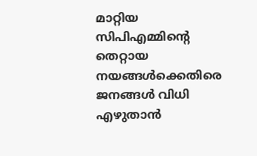മാറ്റിയ സിപിഎമ്മിന്റെ തെറ്റായ നയങ്ങൾക്കെതിരെ ജനങ്ങൾ വിധി എഴുതാൻ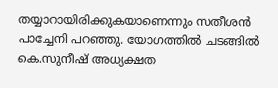തയ്യാറായിരിക്കുകയാണെന്നും സതീശൻ പാച്ചേനി പറഞ്ഞു. യോഗത്തിൽ ചടങ്ങിൽ കെ.സുനീഷ് അധ്യക്ഷത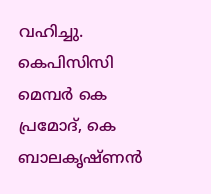വഹിച്ചു. കെപിസിസി മെമ്പർ കെ പ്രമോദ്, കെ ബാലകൃഷ്ണൻ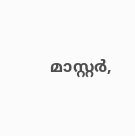മാസ്റ്റർ,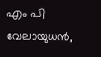എം പി വേലായുധൻ,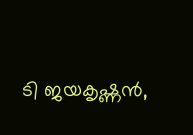ടി ജയകൃഷ്ണൻ,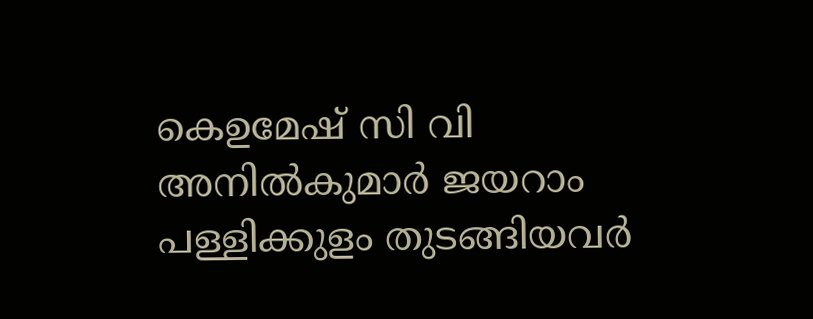കെഉമേഷ് സി വി അനിൽകുമാർ ജയറാം പള്ളിക്കുളം തുടങ്ങിയവർ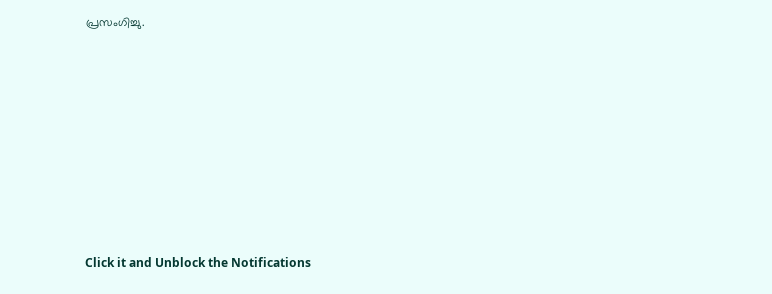പ്രസംഗിച്ചു.












Click it and Unblock the Notifications